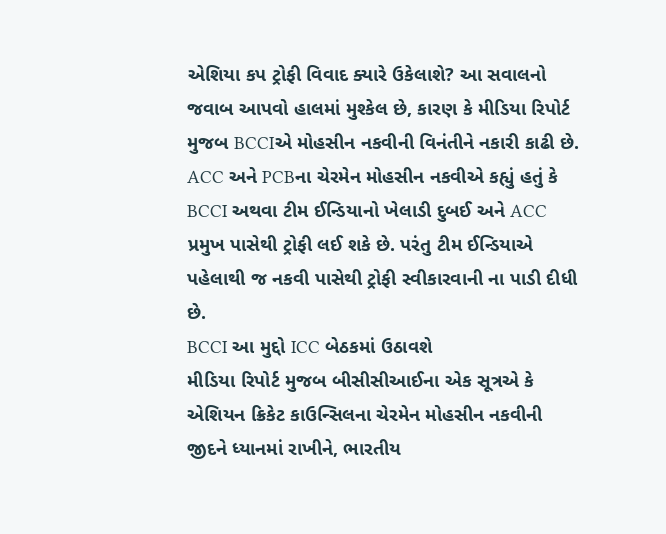એશિયા કપ ટ્રોફી વિવાદ ક્યારે ઉકેલાશે? આ સવાલનો જવાબ આપવો હાલમાં મુશ્કેલ છે, કારણ કે મીડિયા રિપોર્ટ મુજબ BCCIએ મોહસીન નકવીની વિનંતીને નકારી કાઢી છે.
ACC અને PCBના ચેરમેન મોહસીન નકવીએ કહ્યું હતું કે BCCI અથવા ટીમ ઈન્ડિયાનો ખેલાડી દુબઈ અને ACC પ્રમુખ પાસેથી ટ્રોફી લઈ શકે છે. પરંતુ ટીમ ઈન્ડિયાએ પહેલાથી જ નકવી પાસેથી ટ્રોફી સ્વીકારવાની ના પાડી દીધી છે.
BCCI આ મુદ્દો ICC બેઠકમાં ઉઠાવશે
મીડિયા રિપોર્ટ મુજબ બીસીસીઆઈના એક સૂત્રએ કે એશિયન ક્રિકેટ કાઉન્સિલના ચેરમેન મોહસીન નકવીની જીદને ધ્યાનમાં રાખીને, ભારતીય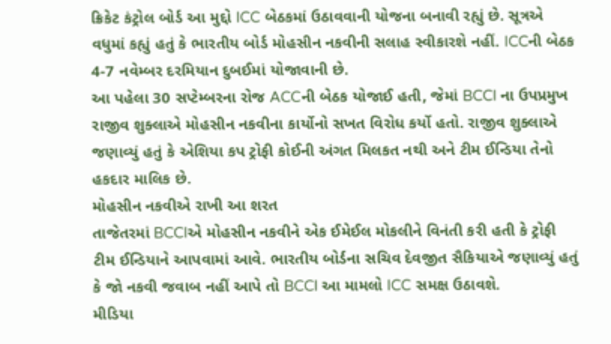ક્રિકેટ કંટ્રોલ બોર્ડ આ મુદ્દો ICC બેઠકમાં ઉઠાવવાની યોજના બનાવી રહ્યું છે. સૂત્રએ વધુમાં કહ્યું હતું કે ભારતીય બોર્ડ મોહસીન નકવીની સલાહ સ્વીકારશે નહીં. ICCની બેઠક 4-7 નવેમ્બર દરમિયાન દુબઈમાં યોજાવાની છે.
આ પહેલા 30 સપ્ટેમ્બરના રોજ ACCની બેઠક યોજાઈ હતી, જેમાં BCCI ના ઉપપ્રમુખ રાજીવ શુક્લાએ મોહસીન નકવીના કાર્યોનો સખત વિરોધ કર્યો હતો. રાજીવ શુક્લાએ જણાવ્યું હતું કે એશિયા કપ ટ્રોફી કોઈની અંગત મિલકત નથી અને ટીમ ઈન્ડિયા તેનો હકદાર માલિક છે.
મોહસીન નકવીએ રાખી આ શરત
તાજેતરમાં BCCIએ મોહસીન નકવીને એક ઈમેઈલ મોકલીને વિનંતી કરી હતી કે ટ્રોફી ટીમ ઈન્ડિયાને આપવામાં આવે. ભારતીય બોર્ડના સચિવ દેવજીત સૈકિયાએ જણાવ્યું હતું કે જો નકવી જવાબ નહીં આપે તો BCCI આ મામલો ICC સમક્ષ ઉઠાવશે.
મીડિયા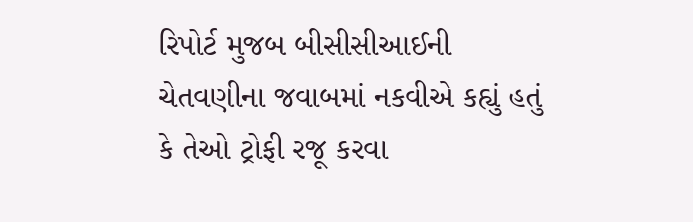રિપોર્ટ મુજબ બીસીસીઆઈની ચેતવણીના જવાબમાં નકવીએ કહ્યું હતું કે તેઓ ટ્રોફી રજૂ કરવા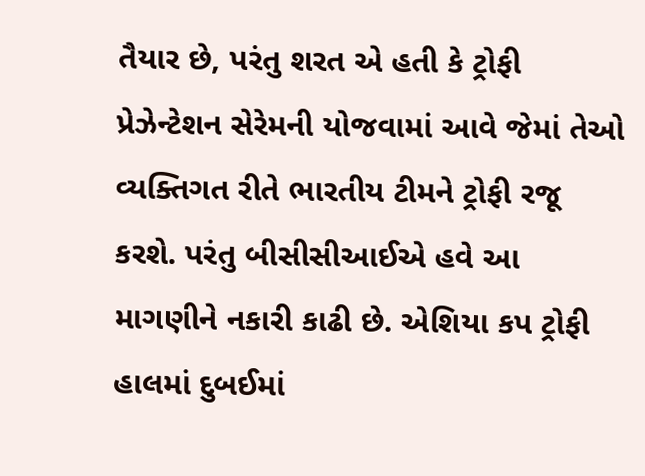તૈયાર છે, પરંતુ શરત એ હતી કે ટ્રોફી પ્રેઝેન્ટેશન સેરેમની યોજવામાં આવે જેમાં તેઓ વ્યક્તિગત રીતે ભારતીય ટીમને ટ્રોફી રજૂ કરશે. પરંતુ બીસીસીઆઈએ હવે આ માગણીને નકારી કાઢી છે. એશિયા કપ ટ્રોફી હાલમાં દુબઈમાં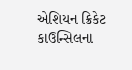એશિયન ક્રિકેટ કાઉન્સિલના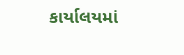કાર્યાલયમાં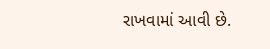રાખવામાં આવી છે.